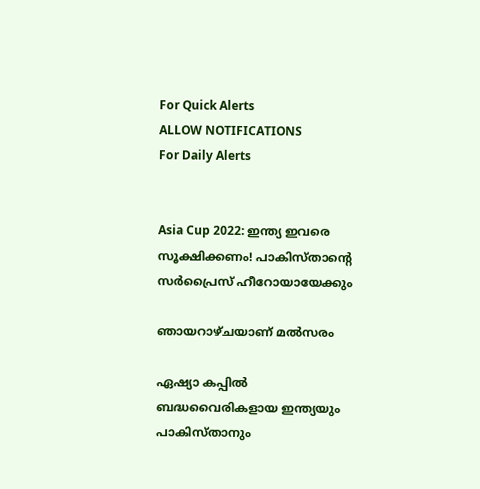For Quick Alerts
ALLOW NOTIFICATIONS
For Daily Alerts


Asia Cup 2022: ഇന്ത്യ ഇവരെ സൂക്ഷിക്കണം! പാകിസ്താന്റെ സര്‍പ്രൈസ് ഹീറോയായേക്കും

ഞായറാഴ്ചയാണ് മല്‍സരം

ഏഷ്യാ കപ്പില്‍ ബദ്ധവൈരികളായ ഇന്ത്യയും പാകിസ്താനും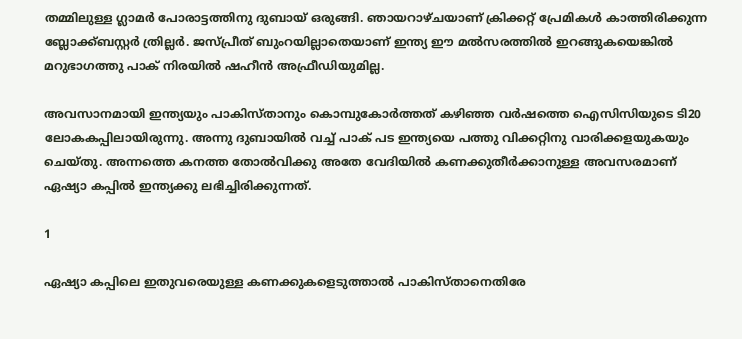തമ്മിലുള്ള ഗ്ലാമര്‍ പോരാട്ടത്തിനു ദുബായ് ഒരുങ്ങി. ഞായറാഴ്ചയാണ് ക്രിക്കറ്റ് പ്രേമികള്‍ കാത്തിരിക്കുന്ന ബ്ലോക്ക്ബസ്റ്റര്‍ ത്രില്ലര്‍. ജസ്പ്രീത് ബുംറയില്ലാതെയാണ് ഇന്ത്യ ഈ മല്‍സരത്തില്‍ ഇറങ്ങുകയെങ്കില്‍ മറുഭാഗത്തു പാക് നിരയില്‍ ഷഹീന്‍ അഫ്രീഡിയുമില്ല.

അവസാനമായി ഇന്ത്യയും പാകിസ്താനും കൊമ്പുകോര്‍ത്തത് കഴിഞ്ഞ വര്‍ഷത്തെ ഐസിസിയുടെ ടി20 ലോകകപ്പിലായിരുന്നു. അന്നു ദുബായില്‍ വച്ച് പാക് പട ഇന്ത്യയെ പത്തു വിക്കറ്റിനു വാരിക്കളയുകയും ചെയ്തു. അന്നത്തെ കനത്ത തോല്‍വിക്കു അതേ വേദിയില്‍ കണക്കുതീര്‍ക്കാനുള്ള അവസരമാണ് ഏഷ്യാ കപ്പില്‍ ഇന്ത്യക്കു ലഭിച്ചിരിക്കുന്നത്.

1

ഏഷ്യാ കപ്പിലെ ഇതുവരെയുള്ള കണക്കുകളെടുത്താല്‍ പാകിസ്താനെതിരേ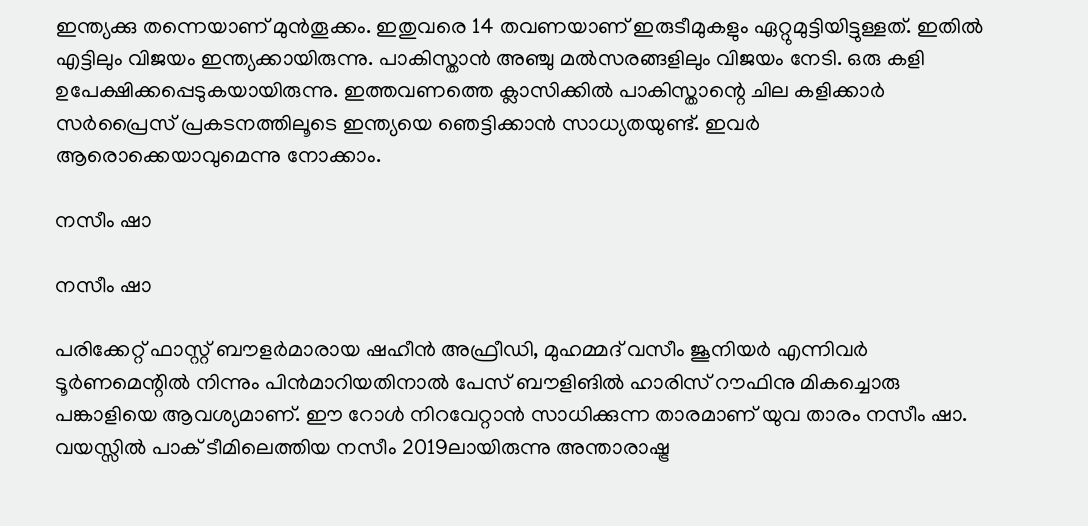ഇന്ത്യക്കു തന്നെയാണ് മുന്‍തൂക്കം. ഇതുവരെ 14 തവണയാണ് ഇരുടീമുകളും ഏറ്റുമുട്ടിയിട്ടുള്ളത്. ഇതില്‍ എട്ടിലും വിജയം ഇന്ത്യക്കായിരുന്നു. പാകിസ്താന്‍ അഞ്ചു മല്‍സരങ്ങളിലും വിജയം നേടി. ഒരു കളി ഉപേക്ഷിക്കപ്പെടുകയായിരുന്നു. ഇത്തവണത്തെ ക്ലാസിക്കില്‍ പാകിസ്താന്റെ ചില കളിക്കാര്‍ സര്‍പ്രൈസ് പ്രകടനത്തിലൂടെ ഇന്ത്യയെ ഞെട്ടിക്കാന്‍ സാധ്യതയുണ്ട്. ഇവര്‍ ആരൊക്കെയാവുമെന്നു നോക്കാം.

നസീം ഷാ

നസീം ഷാ

പരിക്കേറ്റ് ഫാസ്റ്റ് ബൗളര്‍മാരായ ഷഹീന്‍ അഫ്രീഡി, മുഹമ്മദ് വസീം ജൂനിയര്‍ എന്നിവര്‍ ടൂര്‍ണമെന്റില്‍ നിന്നും പിന്‍മാറിയതിനാല്‍ പേസ് ബൗളിങില്‍ ഹാരിസ് റൗഫിനു മികച്ചൊരു പങ്കാളിയെ ആവശ്യമാണ്. ഈ റോള്‍ നിറവേറ്റാന്‍ സാധിക്കുന്ന താരമാണ് യുവ താരം നസീം ഷാ. വയസ്സില്‍ പാക് ടീമിലെത്തിയ നസീം 2019ലായിരുന്നു അന്താരാഷ്ട്ര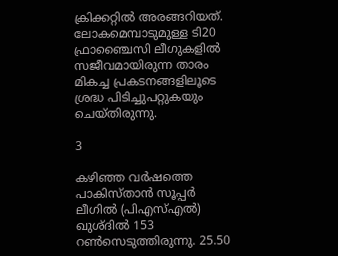ക്രിക്കറ്റില്‍ അരങ്ങറിയത്. ലോകമെമ്പാടുമുള്ള ടി20 ഫ്രാഞ്ചൈസി ലീഗുകളില്‍ സജീവമായിരുന്ന താരം മികച്ച പ്രകടനങ്ങളിലൂടെ ശ്രദ്ധ പിടിച്ചുപറ്റുകയും ചെയ്തിരുന്നു.

3

കഴിഞ്ഞ വര്‍ഷത്തെ പാകിസ്താന്‍ സൂപ്പര്‍ ലീഗില്‍ (പിഎസ്എല്‍) ഖുശ്ദില്‍ 153 റണ്‍സെടുത്തിരുന്നു. 25.50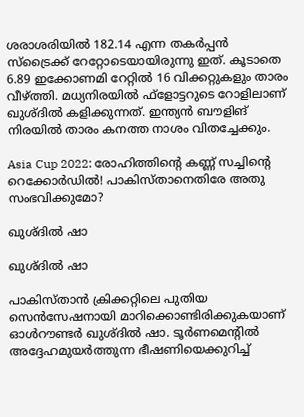ശരാശരിയില്‍ 182.14 എന്ന തകര്‍പ്പന്‍ സ്‌ട്രൈക്ക് റേറ്റോടെയായിരുന്നു ഇത്. കൂടാതെ 6.89 ഇക്കോണമി റേറ്റില്‍ 16 വിക്കറ്റുകളും താരം വീഴ്ത്തി. മധ്യനിരയില്‍ ഫ്‌ളോട്ടറുടെ റോളിലാണ് ഖുശ്ദില്‍ കളിക്കുന്നത്. ഇന്ത്യന്‍ ബൗളിങ് നിരയില്‍ താരം കനത്ത നാശം വിതച്ചേക്കും.

Asia Cup 2022: രോഹിത്തിന്റെ കണ്ണ് സച്ചിന്റെ റെക്കോര്‍ഡില്‍! പാകിസ്താനെതിരേ അതു സംഭവിക്കുമോ?

ഖുശ്ദില്‍ ഷാ

ഖുശ്ദില്‍ ഷാ

പാകിസ്താന്‍ ക്രിക്കറ്റിലെ പുതിയ സെന്‍സേഷനായി മാറിക്കൊണ്ടിരിക്കുകയാണ് ഓള്‍റൗണ്ടര്‍ ഖുശ്ദില്‍ ഷാ. ടൂര്‍ണമെന്റില്‍ അദ്ദേഹമുയര്‍ത്തുന്ന ഭീഷണിയെക്കുറിച്ച്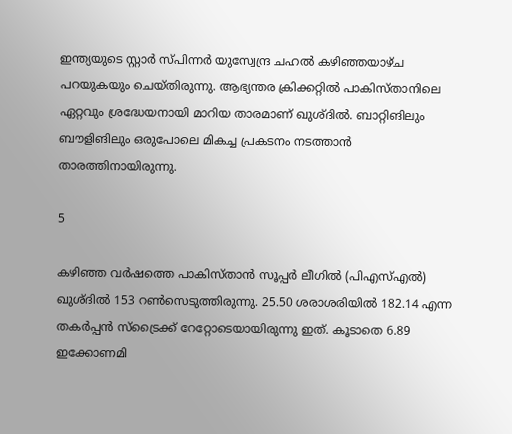ഇന്ത്യയുടെ സ്റ്റാര്‍ സ്പിന്നര്‍ യുസ്വേന്ദ്ര ചഹല്‍ കഴിഞ്ഞയാഴ്ച പറയുകയും ചെയ്തിരുന്നു. ആഭ്യന്തര ക്രിക്കറ്റില്‍ പാകിസ്താനിലെ ഏറ്റവും ശ്രദ്ധേയനായി മാറിയ താരമാണ് ഖുശ്ദില്‍. ബാറ്റിങിലും ബൗളിങിലും ഒരുപോലെ മികച്ച പ്രകടനം നടത്താന്‍ താരത്തിനായിരുന്നു.

5

കഴിഞ്ഞ വര്‍ഷത്തെ പാകിസ്താന്‍ സൂപ്പര്‍ ലീഗില്‍ (പിഎസ്എല്‍) ഖുശ്ദില്‍ 153 റണ്‍സെടുത്തിരുന്നു. 25.50 ശരാശരിയില്‍ 182.14 എന്ന തകര്‍പ്പന്‍ സ്‌ട്രൈക്ക് റേറ്റോടെയായിരുന്നു ഇത്. കൂടാതെ 6.89 ഇക്കോണമി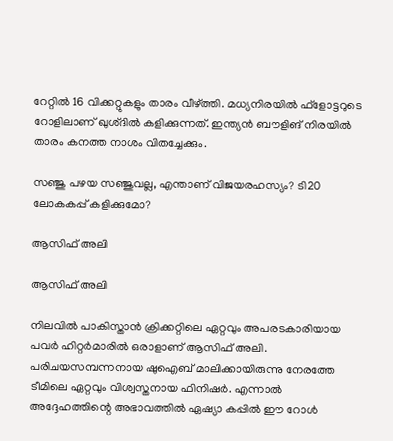റേറ്റില്‍ 16 വിക്കറ്റുകളും താരം വീഴ്ത്തി. മധ്യനിരയില്‍ ഫ്‌ളോട്ടറുടെ റോളിലാണ് ഖുശ്ദില്‍ കളിക്കുന്നത്. ഇന്ത്യന്‍ ബൗളിങ് നിരയില്‍ താരം കനത്ത നാശം വിതച്ചേക്കും.

സഞ്ജു പഴയ സഞ്ജുവല്ല, എന്താണ് വിജയരഹസ്യം? ടി20 ലോകകപ്പ് കളിക്കുമോ?

ആസിഫ് അലി

ആസിഫ് അലി

നിലവില്‍ പാകിസ്താന്‍ ക്രിക്കറ്റിലെ ഏറ്റവും അപരടകാരിയായ പവര്‍ ഹിറ്റര്‍മാരില്‍ ഒരാളാണ് ആസിഫ് അലി. പരിചയസമ്പന്നനായ ഷുഐബ് മാലിക്കായിരുന്നു നേരത്തേ ടീമിലെ ഏറ്റവും വിശ്വസ്തനായ ഫിനിഷര്‍. എന്നാല്‍ അദ്ദേഹത്തിന്റെ അഭാവത്തില്‍ ഏഷ്യാ കപ്പില്‍ ഈ റോള്‍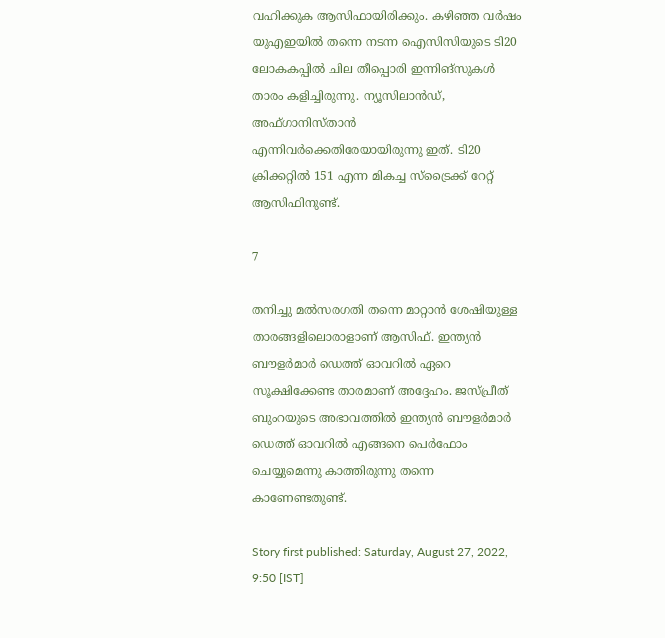വഹിക്കുക ആസിഫായിരിക്കും. കഴിഞ്ഞ വര്‍ഷം യുഎഇയില്‍ തന്നെ നടന്ന ഐസിസിയുടെ ടി20 ലോകകപ്പില്‍ ചില തീപ്പൊരി ഇന്നിങ്‌സുകള്‍ താരം കളിച്ചിരുന്നു. ന്യൂസിലാന്‍ഡ്, അഫ്ഗാനിസ്താന്‍ എന്നിവര്‍ക്കെതിരേയായിരുന്നു ഇത്. ടി20 ക്രിക്കറ്റില്‍ 151 എന്ന മികച്ച സ്‌ട്രൈക്ക് റേറ്റ് ആസിഫിനുണ്ട്.

7

തനിച്ചു മല്‍സരഗതി തന്നെ മാറ്റാന്‍ ശേഷിയുള്ള താരങ്ങളിലൊരാളാണ് ആസിഫ്. ഇന്ത്യന്‍ ബൗളര്‍മാര്‍ ഡെത്ത് ഓവറില്‍ ഏറെ സൂക്ഷിക്കേണ്ട താരമാണ് അദ്ദേഹം. ജസ്പ്രീത് ബുംറയുടെ അഭാവത്തില്‍ ഇന്ത്യന്‍ ബൗളര്‍മാര്‍ ഡെത്ത് ഓവറില്‍ എങ്ങനെ പെര്‍ഫോം ചെയ്യുമെന്നു കാത്തിരുന്നു തന്നെ കാണേണ്ടതുണ്ട്.

Story first published: Saturday, August 27, 2022, 9:50 [IST]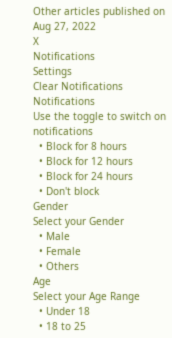Other articles published on Aug 27, 2022
X
Notifications
Settings
Clear Notifications
Notifications
Use the toggle to switch on notifications
  • Block for 8 hours
  • Block for 12 hours
  • Block for 24 hours
  • Don't block
Gender
Select your Gender
  • Male
  • Female
  • Others
Age
Select your Age Range
  • Under 18
  • 18 to 25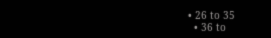• 26 to 35
  • 36 to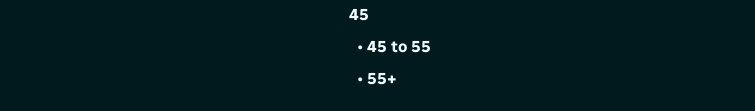45
  • 45 to 55
  • 55+